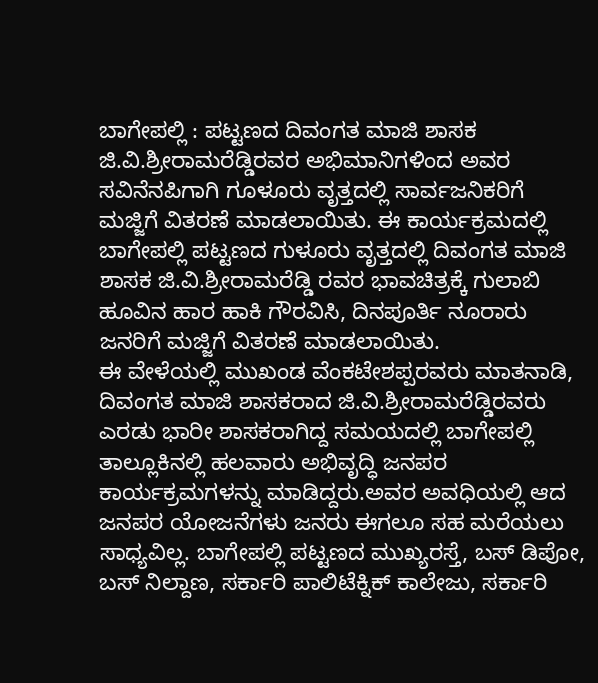ಬಾಗೇಪಲ್ಲಿ : ಪಟ್ಟಣದ ದಿವಂಗತ ಮಾಜಿ ಶಾಸಕ ಜಿ.ವಿ.ಶ್ರೀರಾಮರೆಡ್ಡಿರವರ ಅಭಿಮಾನಿಗಳಿಂದ ಅವರ ಸವಿನೆನಪಿಗಾಗಿ ಗೂಳೂರು ವೃತ್ತದಲ್ಲಿ ಸಾರ್ವಜನಿಕರಿಗೆ ಮಜ್ಜಿಗೆ ವಿತರಣೆ ಮಾಡಲಾಯಿತು. ಈ ಕಾರ್ಯಕ್ರಮದಲ್ಲಿ ಬಾಗೇಪಲ್ಲಿ ಪಟ್ಟಣದ ಗುಳೂರು ವೃತ್ತದಲ್ಲಿ ದಿವಂಗತ ಮಾಜಿ ಶಾಸಕ ಜಿ.ವಿ.ಶ್ರೀರಾಮರೆಡ್ಡಿ ರವರ ಭಾವಚಿತ್ರಕ್ಕೆ ಗುಲಾಬಿ ಹೂವಿನ ಹಾರ ಹಾಕಿ ಗೌರವಿಸಿ, ದಿನಪೂರ್ತಿ ನೂರಾರು ಜನರಿಗೆ ಮಜ್ಜಿಗೆ ವಿತರಣೆ ಮಾಡಲಾಯಿತು.
ಈ ವೇಳೆಯಲ್ಲಿ ಮುಖಂಡ ವೆಂಕಟೇಶಪ್ಪರವರು ಮಾತನಾಡಿ, ದಿವಂಗತ ಮಾಜಿ ಶಾಸಕರಾದ ಜಿ.ವಿ.ಶ್ರೀರಾಮರೆಡ್ಡಿರವರು ಎರಡು ಭಾರೀ ಶಾಸಕರಾಗಿದ್ದ ಸಮಯದಲ್ಲಿ ಬಾಗೇಪಲ್ಲಿ ತಾಲ್ಲೂಕಿನಲ್ಲಿ ಹಲವಾರು ಅಭಿವೃದ್ಧಿ ಜನಪರ ಕಾರ್ಯಕ್ರಮಗಳನ್ನು ಮಾಡಿದ್ದರು.ಅವರ ಅವಧಿಯಲ್ಲಿ ಆದ ಜನಪರ ಯೋಜನೆಗಳು ಜನರು ಈಗಲೂ ಸಹ ಮರೆಯಲು ಸಾಧ್ಯವಿಲ್ಲ. ಬಾಗೇಪಲ್ಲಿ ಪಟ್ಟಣದ ಮುಖ್ಯರಸ್ತೆ, ಬಸ್ ಡಿಪೋ, ಬಸ್ ನಿಲ್ದಾಣ, ಸರ್ಕಾರಿ ಪಾಲಿಟೆಕ್ನಿಕ್ ಕಾಲೇಜು, ಸರ್ಕಾರಿ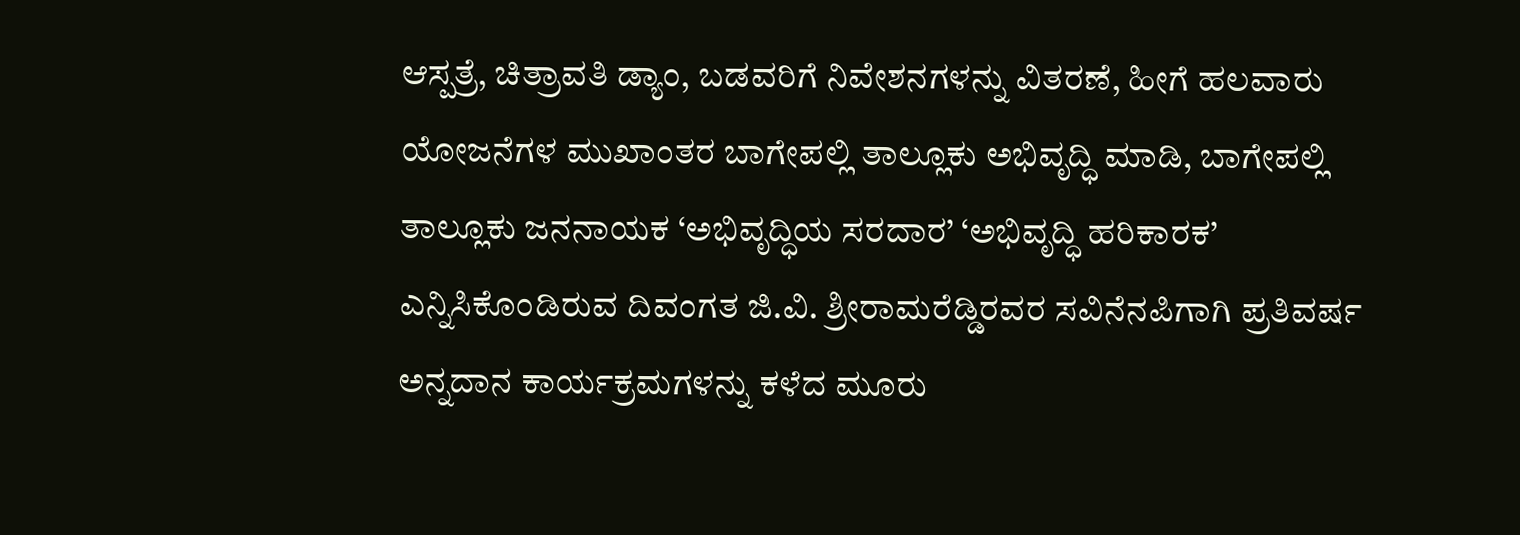ಆಸ್ಪತ್ರೆ, ಚಿತ್ರಾವತಿ ಡ್ಯಾಂ, ಬಡವರಿಗೆ ನಿವೇಶನಗಳನ್ನು ವಿತರಣೆ, ಹೀಗೆ ಹಲವಾರು ಯೋಜನೆಗಳ ಮುಖಾಂತರ ಬಾಗೇಪಲ್ಲಿ ತಾಲ್ಲೂಕು ಅಭಿವೃದ್ಧಿ ಮಾಡಿ, ಬಾಗೇಪಲ್ಲಿ ತಾಲ್ಲೂಕು ಜನನಾಯಕ ‘ಅಭಿವೃದ್ಧಿಯ ಸರದಾರ’ ‘ಅಭಿವೃದ್ಧಿ ಹರಿಕಾರಕ’ ಎನ್ನಿಸಿಕೊಂಡಿರುವ ದಿವಂಗತ ಜಿ.ವಿ. ಶ್ರೀರಾಮರೆಡ್ಡಿರವರ ಸವಿನೆನಪಿಗಾಗಿ ಪ್ರತಿವರ್ಷ ಅನ್ನದಾನ ಕಾರ್ಯಕ್ರಮಗಳನ್ನು ಕಳೆದ ಮೂರು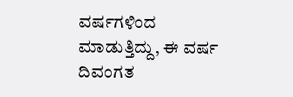ವರ್ಷಗಳಿಂದ ಮಾಡುತ್ತಿದ್ದು, ಈ ವರ್ಷ ದಿವಂಗತ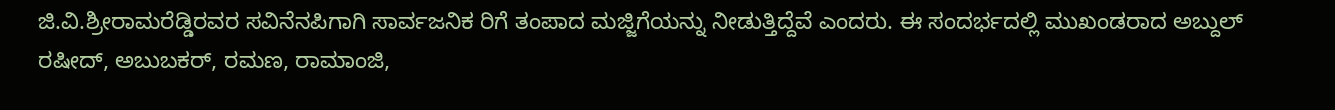ಜಿ.ವಿ.ಶ್ರೀರಾಮರೆಡ್ಡಿರವರ ಸವಿನೆನಪಿಗಾಗಿ ಸಾರ್ವಜನಿಕ ರಿಗೆ ತಂಪಾದ ಮಜ್ಜಿಗೆಯನ್ನು ನೀಡುತ್ತಿದ್ದೆವೆ ಎಂದರು. ಈ ಸಂದರ್ಭದಲ್ಲಿ ಮುಖಂಡರಾದ ಅಬ್ದುಲ್ ರಷೀದ್, ಅಬುಬಕರ್, ರಮಣ, ರಾಮಾಂಜಿ,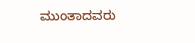ಮುಂತಾದವರು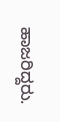ಹಾಜರಿದ್ದರು.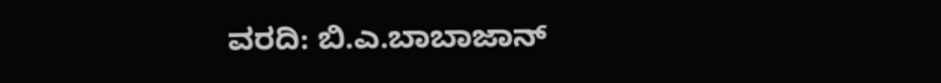ವರದಿ: ಬಿ.ಎ.ಬಾಬಾಜಾನ್